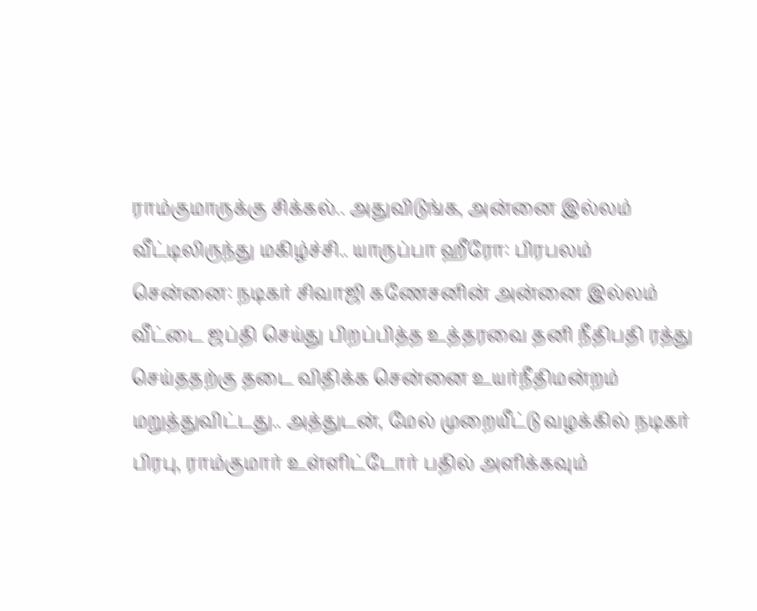ராம்குமாருக்கு சிக்கல்.. அதுவிடுங்க, அன்னை இல்லம் வீட்டிலிருந்து மகிழ்ச்சி.. யாருப்பா ஹீரோ: பிரபலம்
சென்னை: நடிகர் சிவாஜி கணேசனின் அன்னை இல்லம் வீட்டை ஜப்தி செய்து பிறப்பித்த உத்தரவை தனி நீதிபதி ரத்து செய்ததற்கு தடை விதிக்க சென்னை உயர்நீதிமன்றம் மறுத்துவிட்டது.. அத்துடன், மேல் முறையீட்டு வழக்கில் நடிகர் பிரபு, ராம்குமார் உள்ளிட்டோர் பதில் அளிக்கவும்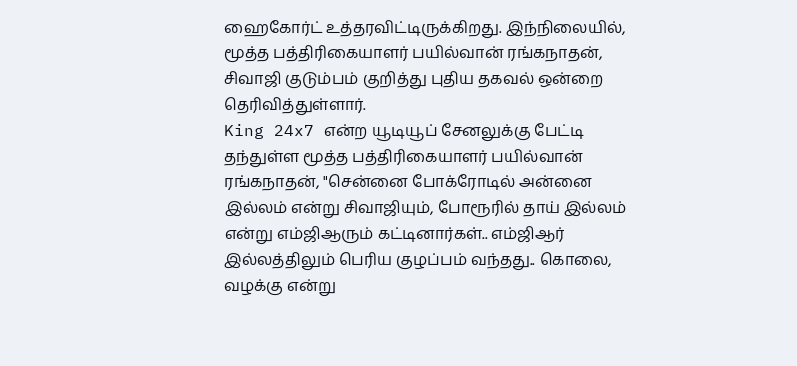ஹைகோர்ட் உத்தரவிட்டிருக்கிறது. இந்நிலையில், மூத்த பத்திரிகையாளர் பயில்வான் ரங்கநாதன், சிவாஜி குடும்பம் குறித்து புதிய தகவல் ஒன்றை தெரிவித்துள்ளார்.
King 24x7 என்ற யூடியூப் சேனலுக்கு பேட்டி தந்துள்ள மூத்த பத்திரிகையாளர் பயில்வான் ரங்கநாதன், "சென்னை போக்ரோடில் அன்னை இல்லம் என்று சிவாஜியும், போரூரில் தாய் இல்லம் என்று எம்ஜிஆரும் கட்டினார்கள்.. எம்ஜிஆர் இல்லத்திலும் பெரிய குழப்பம் வந்தது.. கொலை, வழக்கு என்று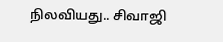நிலவியது.. சிவாஜி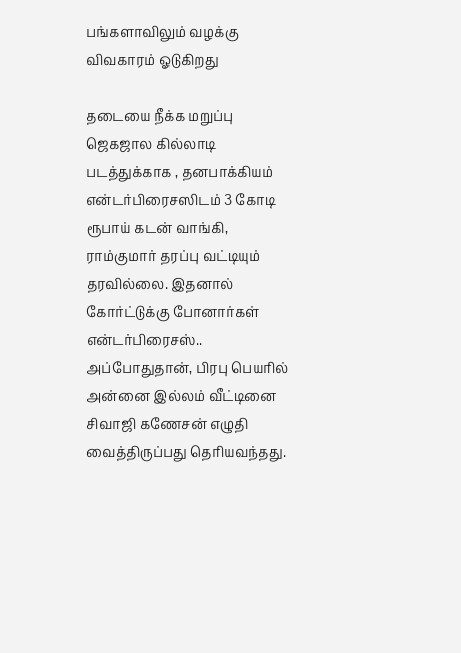பங்களாவிலும் வழக்கு விவகாரம் ஓடுகிறது

தடையை நீக்க மறுப்பு
ஜெகஜால கில்லாடி படத்துக்காக , தனபாக்கியம் என்டர்பிரைசஸிடம் 3 கோடி ரூபாய் கடன் வாங்கி, ராம்குமார் தரப்பு வட்டியும் தரவில்லை. இதனால் கோர்ட்டுக்கு போனார்கள் என்டர்பிரைசஸ்.. அப்போதுதான், பிரபு பெயரில் அன்னை இல்லம் வீட்டினை சிவாஜி கணேசன் எழுதி வைத்திருப்பது தெரியவந்தது.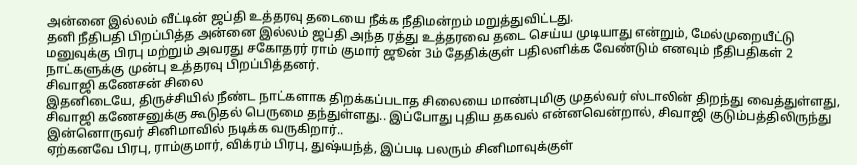அன்னை இல்லம் வீட்டின் ஜப்தி உத்தரவு தடையை நீக்க நீதிமன்றம் மறுத்துவிட்டது.
தனி நீதிபதி பிறப்பித்த அன்னை இல்லம் ஜப்தி அந்த ரத்து உத்தரவை தடை செய்ய முடியாது என்றும், மேல்முறையீட்டு மனுவுக்கு பிரபு மற்றும் அவரது சகோதரர் ராம் குமார் ஜூன் 3ம் தேதிக்குள் பதிலளிக்க வேண்டும் எனவும் நீதிபதிகள் 2 நாட்களுக்கு முன்பு உத்தரவு பிறப்பித்தனர்.
சிவாஜி கணேசன் சிலை
இதனிடையே, திருச்சியில் நீண்ட நாட்களாக திறக்கப்படாத சிலையை மாண்புமிகு முதல்வர் ஸ்டாலின் திறந்து வைத்துள்ளது, சிவாஜி கணேசனுக்கு கூடுதல் பெருமை தந்துள்ளது.. இப்போது புதிய தகவல் என்னவென்றால், சிவாஜி குடும்பத்திலிருந்து இன்னொருவர் சினிமாவில் நடிக்க வருகிறார்..
ஏற்கனவே பிரபு, ராம்குமார், விக்ரம் பிரபு, துஷ்யந்த், இப்படி பலரும் சினிமாவுக்குள்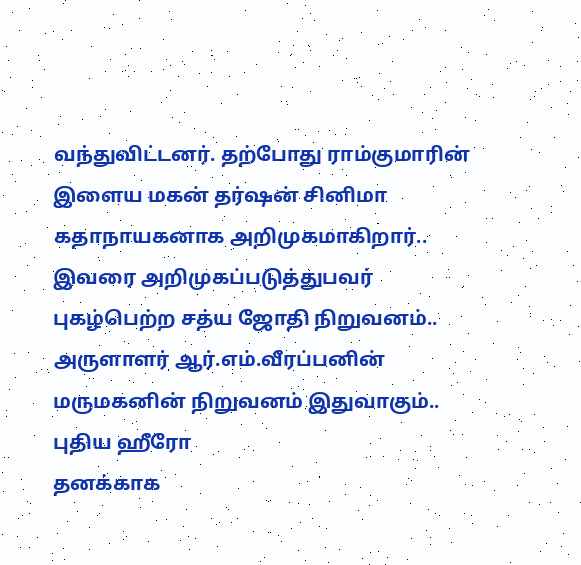வந்துவிட்டனர். தற்போது ராம்குமாரின் இளைய மகன் தர்ஷன் சினிமா கதாநாயகனாக அறிமுகமாகிறார்.. இவரை அறிமுகப்படுத்துபவர் புகழ்பெற்ற சத்ய ஜோதி நிறுவனம்.. அருளாளர் ஆர்.எம்.வீரப்பனின் மருமகனின் நிறுவனம் இதுவாகும்..
புதிய ஹீரோ
தனக்காக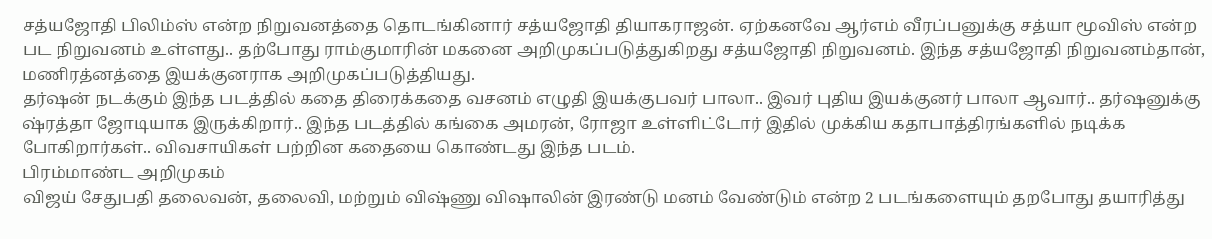சத்யஜோதி பிலிம்ஸ் என்ற நிறுவனத்தை தொடங்கினார் சத்யஜோதி தியாகராஜன். ஏற்கனவே ஆர்எம் வீரப்பனுக்கு சத்யா மூவிஸ் என்ற பட நிறுவனம் உள்ளது.. தற்போது ராம்குமாரின் மகனை அறிமுகப்படுத்துகிறது சத்யஜோதி நிறுவனம். இந்த சத்யஜோதி நிறுவனம்தான், மணிரத்னத்தை இயக்குனராக அறிமுகப்படுத்தியது.
தர்ஷன் நடக்கும் இந்த படத்தில் கதை திரைக்கதை வசனம் எழுதி இயக்குபவர் பாலா.. இவர் புதிய இயக்குனர் பாலா ஆவார்.. தர்ஷனுக்கு ஷ்ரத்தா ஜோடியாக இருக்கிறார்.. இந்த படத்தில் கங்கை அமரன், ரோஜா உள்ளிட்டோர் இதில் முக்கிய கதாபாத்திரங்களில் நடிக்க போகிறார்கள்.. விவசாயிகள் பற்றின கதையை கொண்டது இந்த படம்.
பிரம்மாண்ட அறிமுகம்
விஜய் சேதுபதி தலைவன், தலைவி, மற்றும் விஷ்ணு விஷாலின் இரண்டு மனம் வேண்டும் என்ற 2 படங்களையும் தறபோது தயாரித்து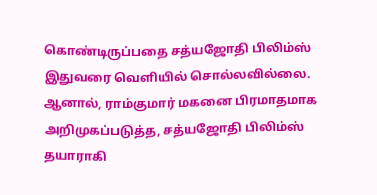கொண்டிருப்பதை சத்யஜோதி பிலிம்ஸ் இதுவரை வெளியில் சொல்லவில்லை. ஆனால், ராம்குமார் மகனை பிரமாதமாக அறிமுகப்படுத்த, சத்யஜோதி பிலிம்ஸ் தயாராகி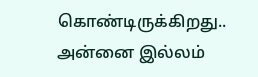கொண்டிருக்கிறது.. அன்னை இல்லம்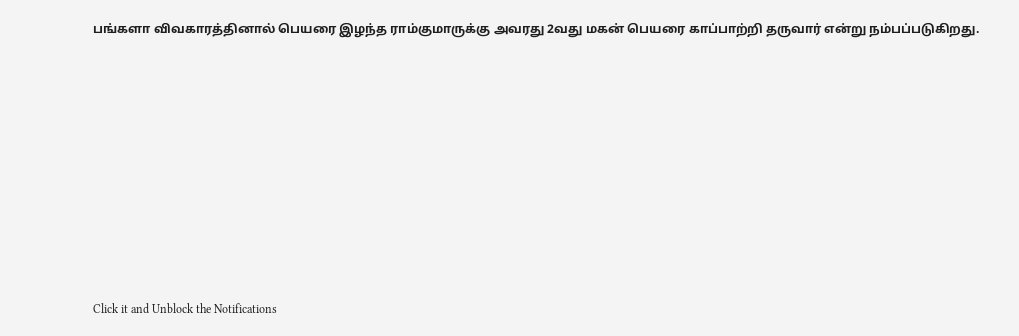பங்களா விவகாரத்தினால் பெயரை இழந்த ராம்குமாருக்கு அவரது 2வது மகன் பெயரை காப்பாற்றி தருவார் என்று நம்பப்படுகிறது.












Click it and Unblock the Notifications